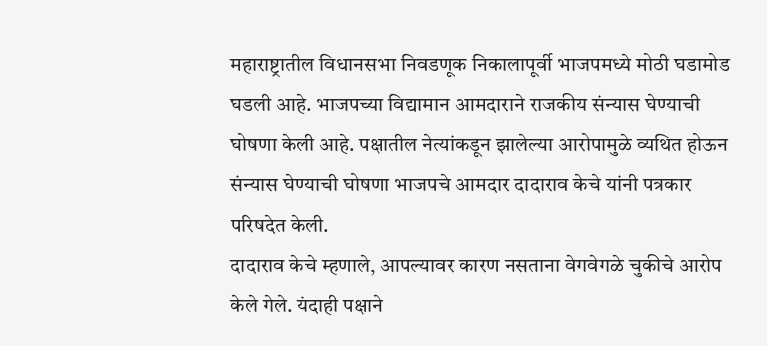महाराष्ट्रातील विधानसभा निवडणूक निकालापूर्वी भाजपमध्ये मोठी घडामोड घडली आहे. भाजपच्या विद्यामान आमदाराने राजकीय संन्यास घेण्याची घोषणा केली आहे. पक्षातील नेत्यांकडून झालेल्या आरोपामुळे व्यथित होऊन संन्यास घेण्याची घोषणा भाजपचे आमदार दादाराव केचे यांनी पत्रकार परिषदेत केली.
दादाराव केचे म्हणाले, आपल्यावर कारण नसताना वेगवेगळे चुकीचे आरोप केले गेले. यंदाही पक्षाने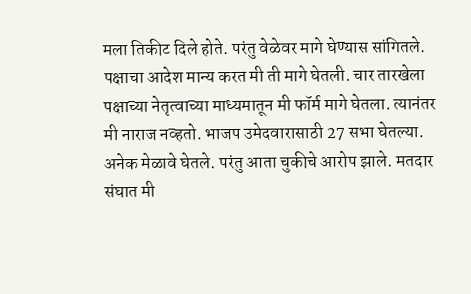मला तिकीट दिले होते. परंतु वेळेवर मागे घेण्यास सांगितले. पक्षाचा आदेश मान्य करत मी ती मागे घेतली. चार तारखेला पक्षाच्या नेतृत्वाच्या माध्यमातून मी फॉर्म मागे घेतला. त्यानंतर मी नाराज नव्हतो. भाजप उमेदवारासाठी 27 सभा घेतल्या. अनेक मेळावे घेतले. परंतु आता चुकीचे आरोप झाले. मतदार संघात मी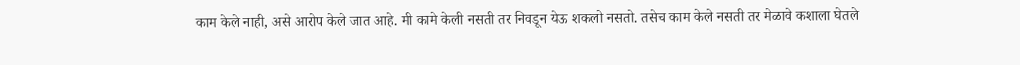काम केले नाही, असे आरोप केले जात आहे. मी कामे केली नसती तर निवडून येऊ शकलो नसतो. तसेच काम केले नसती तर मेळावे कशाला घेतले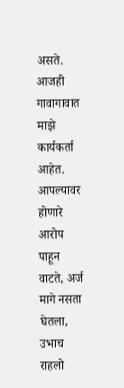असते. आजही गावागावात माझे कार्यकर्ता आहेत. आपल्यावर होणारे आरोप पाहून वाटते, अर्ज मागे नसता घेतला, उभाच राहलो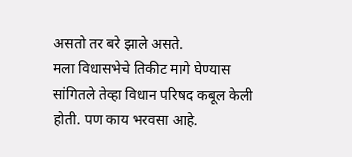असतो तर बरे झाले असते.
मला विधासभेचे तिकीट मागे घेण्यास सांगितले तेव्हा विधान परिषद कबूल केली होती. पण काय भरवसा आहे.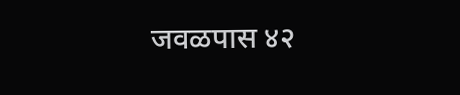जवळपास ४२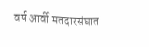वर्ष आर्वी मतदारसंघात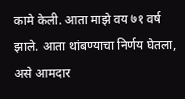कामे केली. आता माझे वय ७१ वर्ष झाले. आता थांबण्याचा निर्णय घेतला, असे आमदार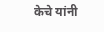केचे यांनी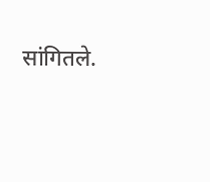सांगितले.